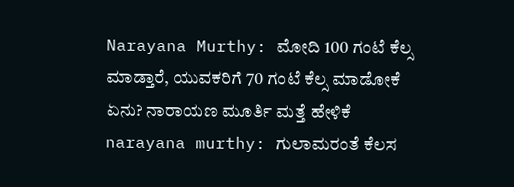Narayana Murthy: ಮೋದಿ 100 ಗಂಟೆ ಕೆಲ್ಸ ಮಾಡ್ತಾರೆ, ಯುವಕರಿಗೆ 70 ಗಂಟೆ ಕೆಲ್ಸ ಮಾಡೋಕೆ ಏನು? ನಾರಾಯಣ ಮೂರ್ತಿ ಮತ್ತೆ ಹೇಳಿಕೆ
narayana murthy: ಗುಲಾಮರಂತೆ ಕೆಲಸ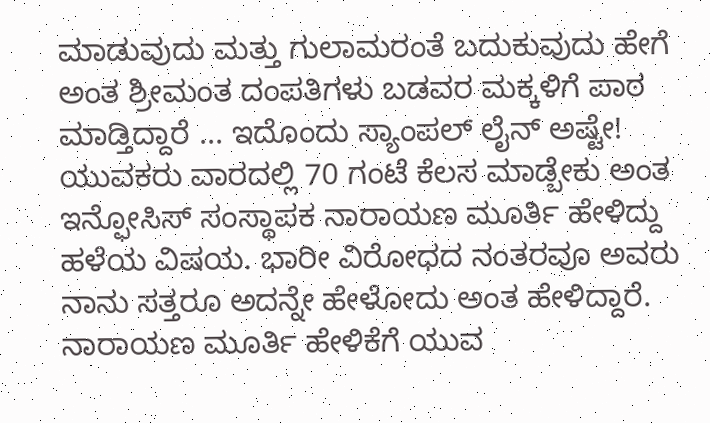ಮಾಡುವುದು ಮತ್ತು ಗುಲಾಮರಂತೆ ಬದುಕುವುದು ಹೇಗೆ ಅಂತ ಶ್ರೀಮಂತ ದಂಪತಿಗಳು ಬಡವರ ಮಕ್ಕಳಿಗೆ ಪಾಠ ಮಾಡ್ತಿದ್ದಾರೆ ... ಇದೊಂದು ಸ್ಯಾಂಪಲ್ ಲೈನ್ ಅಷ್ಟೇ! ಯುವಕರು ವಾರದಲ್ಲಿ 70 ಗಂಟೆ ಕೆಲಸ ಮಾಡ್ಬೇಕು ಅಂತ ಇನ್ಫೋಸಿಸ್ ಸಂಸ್ಥಾಪಕ ನಾರಾಯಣ ಮೂರ್ತಿ ಹೇಳಿದ್ದು ಹಳೆಯ ವಿಷಯ. ಭಾರೀ ವಿರೋಧದ ನಂತರವೂ ಅವರು ನಾನು ಸತ್ತರೂ ಅದನ್ನೇ ಹೇಳೋದು ಅಂತ ಹೇಳಿದ್ದಾರೆ. ನಾರಾಯಣ ಮೂರ್ತಿ ಹೇಳಿಕೆಗೆ ಯುವ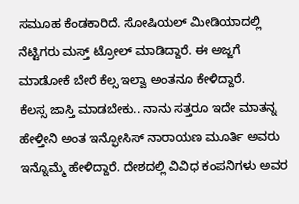ಸಮೂಹ ಕೆಂಡಕಾರಿದೆ. ಸೋಷಿಯಲ್ ಮೀಡಿಯಾದಲ್ಲಿ ನೆಟ್ಟಿಗರು ಮಸ್ತ್ ಟ್ರೋಲ್ ಮಾಡಿದ್ದಾರೆ. ಈ ಅಜ್ಜಗೆ ಮಾಡೋಕೆ ಬೇರೆ ಕೆಲ್ಸ ಇಲ್ವಾ ಅಂತನೂ ಕೇಳಿದ್ದಾರೆ.
ಕೆಲಸ್ಸ ಜಾಸ್ತಿ ಮಾಡಬೇಕು.. ನಾನು ಸತ್ತರೂ ಇದೇ ಮಾತನ್ನ ಹೇಳ್ತೀನಿ ಅಂತ ಇನ್ಫೋಸಿಸ್ ನಾರಾಯಣ ಮೂರ್ತಿ ಅವರು ಇನ್ನೊಮ್ಮೆ ಹೇಳಿದ್ದಾರೆ. ದೇಶದಲ್ಲಿ ವಿವಿಧ ಕಂಪನಿಗಳು ಅವರ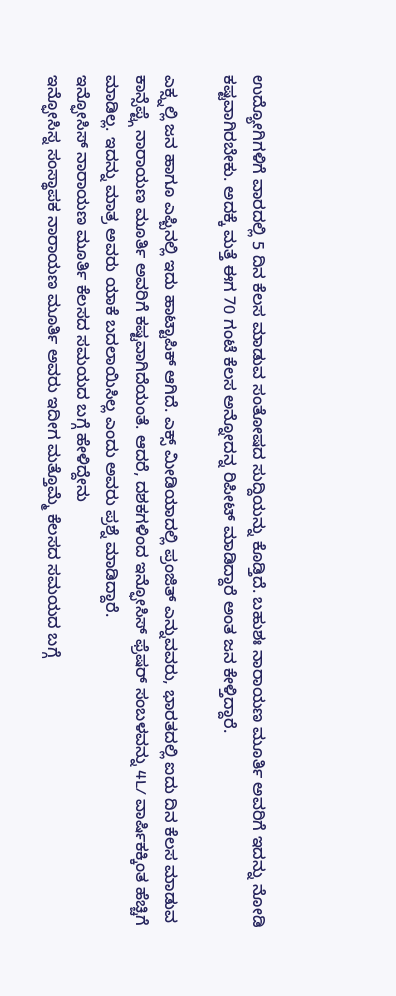ಉದ್ಯೋಗಿಗಳಿಗೆ ವಾರದಲ್ಲಿ 5 ದಿನ ಕೆಲಸ ಮಾಡುವ ಸಂತೋಷದ ಸುದ್ದಿಯನ್ನು ಕೊಡ್ತಿದೆ. ಬಹುಶಃ ನಾರಾಯಣ ಮೂರ್ತಿ ಅವರಿಗೆ ಇದನ್ನು ನೋಡಿ ಕಷ್ಟವಾಗಿರಬೇಕು. ಅದಕ್ಕೆ ಮತ್ತೆ ಈಗ 70 ಗಂಟೆ ಕೆಲಸ ಅನ್ನೋದನ್ನ ರಿಪೀಟ್ ಮಾಡಿದ್ದಾರೆ ಅಂತ ಜನ ಕೇಳ್ತಿದ್ದಾರೆ.

ಎಕ್ಸ್ನಲ್ಲಿ ಜನ ಹಾಗೂ ಎಫ್ಬಿನಲ್ಲಿ ಇದು ಹಾಟ್ಟಾಪಿಕ್ ಆಗಿದೆ. ಎಕ್ಸ್ ಮೀಡಿಯಾದಲ್ಲಿ ಪ್ರಂಜಿತ್ ಎನ್ನುವವರು, ಭಾರತದಲ್ಲಿ ಐದು ದಿನ ಕೆಲಸ ಮಾಡುವ ಕಾನ್ಸೆಪ್ಟ್ಗೆ ನಾರಾಯಣ ಮೂರ್ತಿ ಅವರಿಗೆ ಕಷ್ಟವಾಗಿದೆಯಂತೆ. ಆದರೆ, ದಶಕಗಳಿಂದ ಇನ್ಫೋಸಿಸ್ ಫ್ರೆಷರ್ ಸಂಬಳವನ್ನು 4L/ ವಾರ್ಷಿಕಕ್ಕಿಂತ ಹೆಚ್ಚಿಗೆ ಮಾಡಿಲ್ಲ. ಇದನ್ನು ಮಾತ್ರ ಅವರು ಯಾಕೆ ಬದಲಾಯಿಸಿಲ್ಲ ಎಂದು ಅವರು ಪ್ರಶ್ನೆ ಮಾಡಿದ್ದಾರೆ.
ಇನ್ಫೋಸಿಸ್ ನಾರಾಯಣ ಮೂರ್ತಿ ಕೆಲಸದ ಸಮಯದ ಬಗ್ಗೆ ಹೇಳಿದ್ದೇನು
ಇನ್ಫೋಸಿಸ್ನ ಸಂಸ್ಥಾಪಕ ನಾರಾಯಣ ಮೂರ್ತಿ ಅವರು ಇದೀಗ ಮತ್ತೊಮ್ಮೆ ಕೆಲಸದ ಸಮಯದ ಬಗ್ಗೆ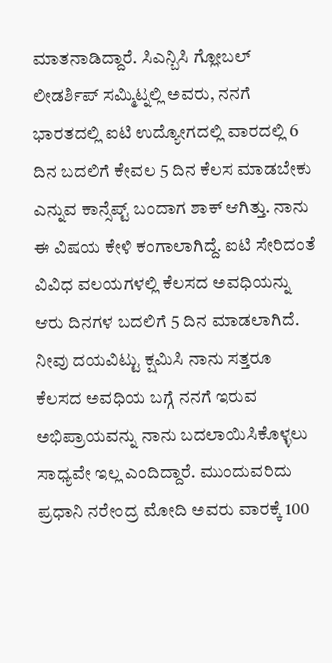ಮಾತನಾಡಿದ್ದಾರೆ. ಸಿಎನ್ಬಿಸಿ ಗ್ಲೋಬಲ್ ಲೀಡರ್ಶಿಪ್ ಸಮ್ಮಿಟ್ನಲ್ಲಿ ಅವರು, ನನಗೆ ಭಾರತದಲ್ಲಿ ಐಟಿ ಉದ್ಯೋಗದಲ್ಲಿ ವಾರದಲ್ಲಿ 6 ದಿನ ಬದಲಿಗೆ ಕೇವಲ 5 ದಿನ ಕೆಲಸ ಮಾಡಬೇಕು ಎನ್ನುವ ಕಾನ್ಸೆಪ್ಟ್ ಬಂದಾಗ ಶಾಕ್ ಆಗಿತ್ತು. ನಾನು ಈ ವಿಷಯ ಕೇಳಿ ಕಂಗಾಲಾಗಿದ್ದೆ. ಐಟಿ ಸೇರಿದಂತೆ ವಿವಿಧ ವಲಯಗಳಲ್ಲಿ ಕೆಲಸದ ಅವಧಿಯನ್ನು ಆರು ದಿನಗಳ ಬದಲಿಗೆ 5 ದಿನ ಮಾಡಲಾಗಿದೆ.
ನೀವು ದಯವಿಟ್ಟು ಕ್ಷಮಿಸಿ ನಾನು ಸತ್ತರೂ ಕೆಲಸದ ಅವಧಿಯ ಬಗ್ಗೆ ನನಗೆ ಇರುವ ಅಭಿಪ್ರಾಯವನ್ನು ನಾನು ಬದಲಾಯಿಸಿಕೊಳ್ಳಲು ಸಾಧ್ಯವೇ ಇಲ್ಲ ಎಂದಿದ್ದಾರೆ. ಮುಂದುವರಿದು ಪ್ರಧಾನಿ ನರೇಂದ್ರ ಮೋದಿ ಅವರು ವಾರಕ್ಕೆ 100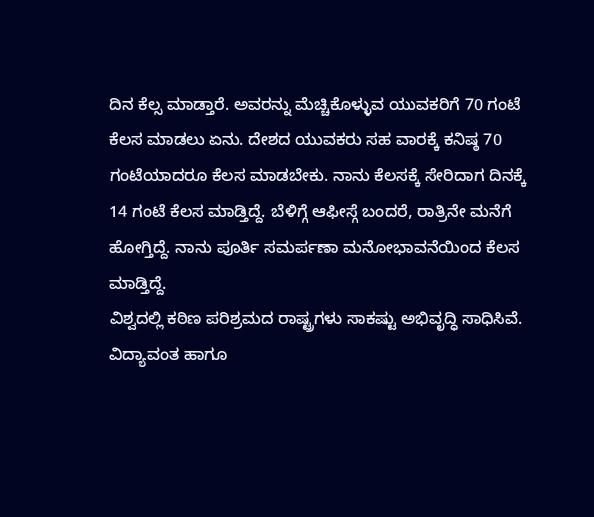ದಿನ ಕೆಲ್ಸ ಮಾಡ್ತಾರೆ. ಅವರನ್ನು ಮೆಚ್ಚಿಕೊಳ್ಳುವ ಯುವಕರಿಗೆ 70 ಗಂಟೆ ಕೆಲಸ ಮಾಡಲು ಏನು. ದೇಶದ ಯುವಕರು ಸಹ ವಾರಕ್ಕೆ ಕನಿಷ್ಠ 70 ಗಂಟೆಯಾದರೂ ಕೆಲಸ ಮಾಡಬೇಕು. ನಾನು ಕೆಲಸಕ್ಕೆ ಸೇರಿದಾಗ ದಿನಕ್ಕೆ 14 ಗಂಟೆ ಕೆಲಸ ಮಾಡ್ತಿದ್ದೆ. ಬೆಳಿಗ್ಗೆ ಆಫೀಸ್ಗೆ ಬಂದರೆ, ರಾತ್ರಿನೇ ಮನೆಗೆ ಹೋಗ್ತಿದ್ದೆ. ನಾನು ಪೂರ್ತಿ ಸಮರ್ಪಣಾ ಮನೋಭಾವನೆಯಿಂದ ಕೆಲಸ ಮಾಡ್ತಿದ್ದೆ.
ವಿಶ್ವದಲ್ಲಿ ಕಠಿಣ ಪರಿಶ್ರಮದ ರಾಷ್ಟ್ರಗಳು ಸಾಕಷ್ಟು ಅಭಿವೃದ್ಧಿ ಸಾಧಿಸಿವೆ. ವಿದ್ಯಾವಂತ ಹಾಗೂ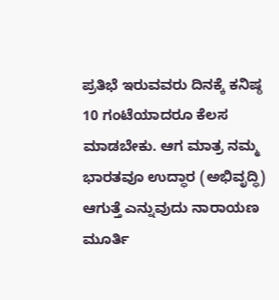ಪ್ರತಿಭೆ ಇರುವವರು ದಿನಕ್ಕೆ ಕನಿಷ್ಠ 10 ಗಂಟೆಯಾದರೂ ಕೆಲಸ ಮಾಡಬೇಕು. ಆಗ ಮಾತ್ರ ನಮ್ಮ ಭಾರತವೂ ಉದ್ಧಾರ (ಅಭಿವೃದ್ಧಿ) ಆಗುತ್ತೆ ಎನ್ನುವುದು ನಾರಾಯಣ ಮೂರ್ತಿ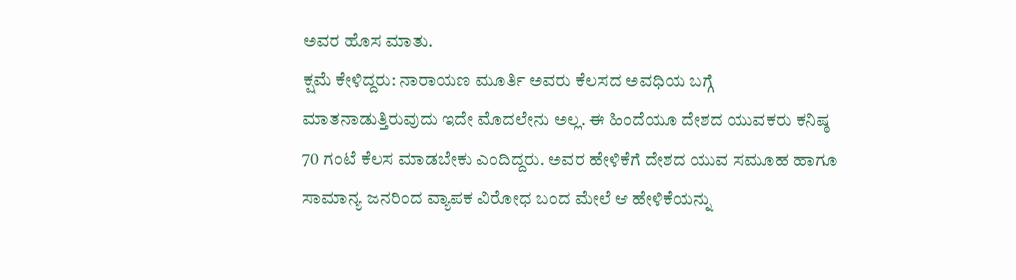ಅವರ ಹೊಸ ಮಾತು.
ಕ್ಷಮೆ ಕೇಳಿದ್ದರು: ನಾರಾಯಣ ಮೂರ್ತಿ ಅವರು ಕೆಲಸದ ಅವಧಿಯ ಬಗ್ಗೆ ಮಾತನಾಡುತ್ತಿರುವುದು ಇದೇ ಮೊದಲೇನು ಅಲ್ಲ. ಈ ಹಿಂದೆಯೂ ದೇಶದ ಯುವಕರು ಕನಿಷ್ಠ 70 ಗಂಟೆ ಕೆಲಸ ಮಾಡಬೇಕು ಎಂದಿದ್ದರು. ಅವರ ಹೇಳಿಕೆಗೆ ದೇಶದ ಯುವ ಸಮೂಹ ಹಾಗೂ ಸಾಮಾನ್ಯ ಜನರಿಂದ ವ್ಯಾಪಕ ವಿರೋಧ ಬಂದ ಮೇಲೆ ಆ ಹೇಳಿಕೆಯನ್ನು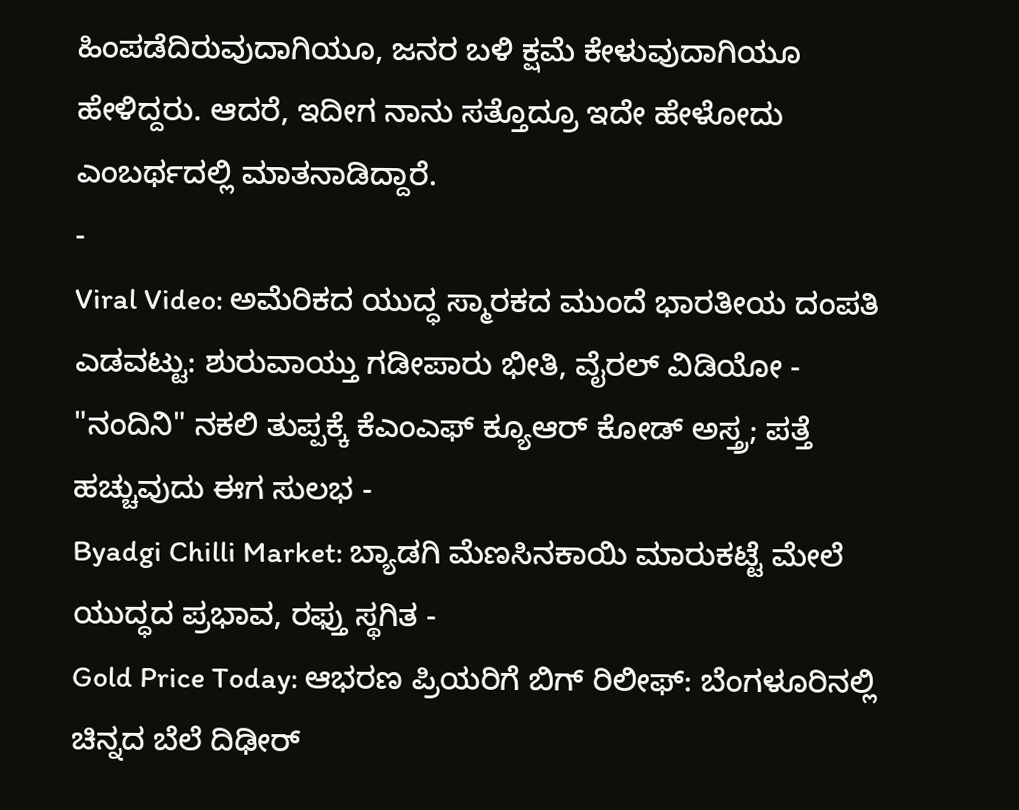ಹಿಂಪಡೆದಿರುವುದಾಗಿಯೂ, ಜನರ ಬಳಿ ಕ್ಷಮೆ ಕೇಳುವುದಾಗಿಯೂ ಹೇಳಿದ್ದರು. ಆದರೆ, ಇದೀಗ ನಾನು ಸತ್ತೊದ್ರೂ ಇದೇ ಹೇಳೋದು ಎಂಬರ್ಥದಲ್ಲಿ ಮಾತನಾಡಿದ್ದಾರೆ.
-
Viral Video: ಅಮೆರಿಕದ ಯುದ್ಧ ಸ್ಮಾರಕದ ಮುಂದೆ ಭಾರತೀಯ ದಂಪತಿ ಎಡವಟ್ಟು: ಶುರುವಾಯ್ತು ಗಡೀಪಾರು ಭೀತಿ, ವೈರಲ್ ವಿಡಿಯೋ -
"ನಂದಿನಿ" ನಕಲಿ ತುಪ್ಪಕ್ಕೆ ಕೆಎಂಎಫ್ ಕ್ಯೂಆರ್ ಕೋಡ್ ಅಸ್ತ್ರ; ಪತ್ತೆ ಹಚ್ಚುವುದು ಈಗ ಸುಲಭ -
Byadgi Chilli Market: ಬ್ಯಾಡಗಿ ಮೆಣಸಿನಕಾಯಿ ಮಾರುಕಟ್ಟೆ ಮೇಲೆ ಯುದ್ಧದ ಪ್ರಭಾವ, ರಫ್ತು ಸ್ಥಗಿತ -
Gold Price Today: ಆಭರಣ ಪ್ರಿಯರಿಗೆ ಬಿಗ್ ರಿಲೀಫ್: ಬೆಂಗಳೂರಿನಲ್ಲಿ ಚಿನ್ನದ ಬೆಲೆ ದಿಢೀರ್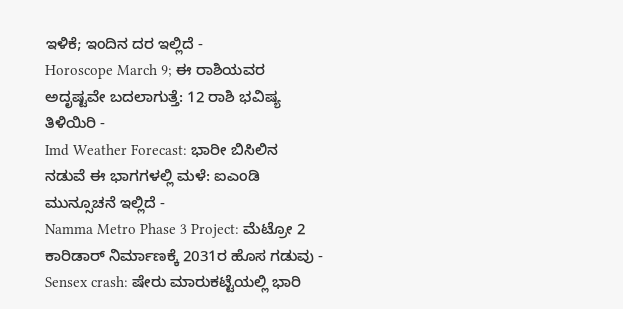ಇಳಿಕೆ; ಇಂದಿನ ದರ ಇಲ್ಲಿದೆ -
Horoscope March 9; ಈ ರಾಶಿಯವರ ಅದೃಷ್ಟವೇ ಬದಲಾಗುತ್ತೆ: 12 ರಾಶಿ ಭವಿಷ್ಯ ತಿಳಿಯಿರಿ -
Imd Weather Forecast: ಭಾರೀ ಬಿಸಿಲಿನ ನಡುವೆ ಈ ಭಾಗಗಳಲ್ಲಿ ಮಳೆ: ಐಎಂಡಿ ಮುನ್ಸೂಚನೆ ಇಲ್ಲಿದೆ -
Namma Metro Phase 3 Project: ಮೆಟ್ರೋ 2 ಕಾರಿಡಾರ್ ನಿರ್ಮಾಣಕ್ಕೆ 2031ರ ಹೊಸ ಗಡುವು -
Sensex crash: ಷೇರು ಮಾರುಕಟ್ಟೆಯಲ್ಲಿ ಭಾರಿ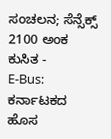ಸಂಚಲನ; ಸೆನ್ಸೆಕ್ಸ್ 2100 ಅಂಕ ಕುಸಿತ -
E-Bus: ಕರ್ನಾಟಕದ ಹೊಸ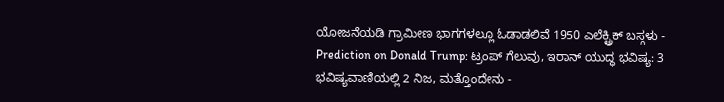ಯೋಜನೆಯಡಿ ಗ್ರಾಮೀಣ ಭಾಗಗಳಲ್ಲೂ ಓಡಾಡಲಿವೆ 1950 ಎಲೆಕ್ಟ್ರಿಕ್ ಬಸ್ಗಳು -
Prediction on Donald Trump: ಟ್ರಂಪ್ ಗೆಲುವು, ಇರಾನ್ ಯುದ್ಧ ಭವಿಷ್ಯ: 3 ಭವಿಷ್ಯವಾಣಿಯಲ್ಲಿ 2 ನಿಜ, ಮತ್ತೊಂದೇನು -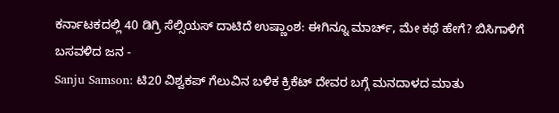ಕರ್ನಾಟಕದಲ್ಲಿ 40 ಡಿಗ್ರಿ ಸೆಲ್ಸಿಯಸ್ ದಾಟಿದೆ ಉಷ್ಣಾಂಶ: ಈಗಿನ್ನೂ ಮಾರ್ಚ್, ಮೇ ಕಥೆ ಹೇಗೆ? ಬಿಸಿಗಾಳಿಗೆ ಬಸವಳಿದ ಜನ -
Sanju Samson: ಟಿ20 ವಿಶ್ವಕಪ್ ಗೆಲುವಿನ ಬಳಿಕ ಕ್ರಿಕೆಟ್ ದೇವರ ಬಗ್ಗೆ ಮನದಾಳದ ಮಾತು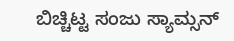ಬಿಚ್ಚಿಟ್ಟ ಸಂಜು ಸ್ಯಾಮ್ಸನ್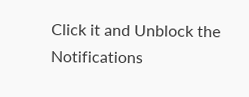Click it and Unblock the Notifications